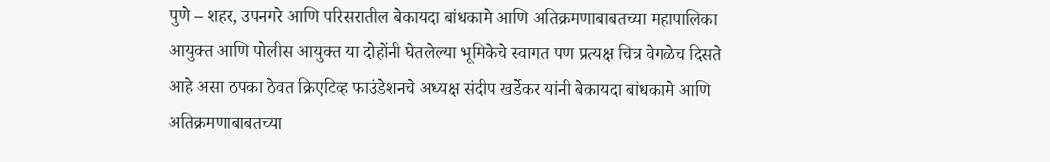पुणे – शहर, उपनगरे आणि परिसरातील बेकायदा बांधकामे आणि अतिक्रमणाबाबतच्या महापालिका आयुक्त आणि पोलीस आयुक्त या दोहोंनी घेतलेल्या भूमिकेचे स्वागत पण प्रत्यक्ष चित्र वेगळेच दिसते आहे असा ठपका ठेवत क्रिएटिव्ह फाउंडेशनचे अध्यक्ष संदीप खर्डेकर यांनी बेकायदा बांधकामे आणि अतिक्रमणाबाबतच्या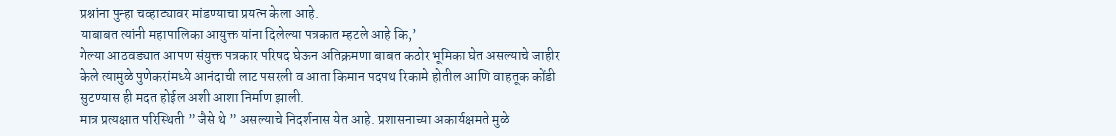प्रश्नांना पुन्हा चव्हाट्यावर मांडण्याचा प्रयत्न केला आहे.
याबाबत त्यांनी महापालिका आयुक्त यांना दिलेल्या पत्रकात म्हटले आहे कि,’
गेल्या आठवड्यात आपण संयुक्त पत्रकार परिषद घेऊन अतिक्रमणा बाबत कठोर भूमिका घेत असल्याचे जाहीर केले त्यामुळे पुणेकरांमध्ये आनंदाची लाट पसरली व आता किमान पदपथ रिकामे होतील आणि वाहतूक कोंडी सुटण्यास ही मदत होईल अशी आशा निर्माण झाली.
मात्र प्रत्यक्षात परिस्थिती ” जैसे थे ” असल्याचे निदर्शनास येत आहे. प्रशासनाच्या अकार्यक्षमते मुळे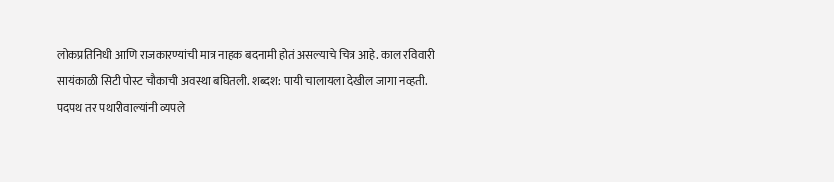लोकप्रतिनिधी आणि राजकारण्यांची मात्र नाहक बदनामी होतं असल्याचे चित्र आहे. काल रविवारी सायंकाळी सिटी पोस्ट चौकाची अवस्था बघितली. शब्दश: पायी चालायला देखील जागा नव्हती. पदपथ तर पथारीवाल्यांनी व्यपले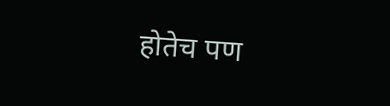होतेच पण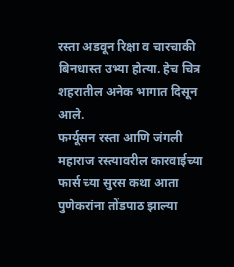रस्ता अडवून रिक्षा व चारचाकी बिनधास्त उभ्या होत्या. हेच चित्र शहरातील अनेक भागात दिसून आले.
फर्ग्यूसन रस्ता आणि जंगली महाराज रस्त्यावरील कारवाईच्या फार्स च्या सुरस कथा आता पुणेकरांना तोंडपाठ झाल्या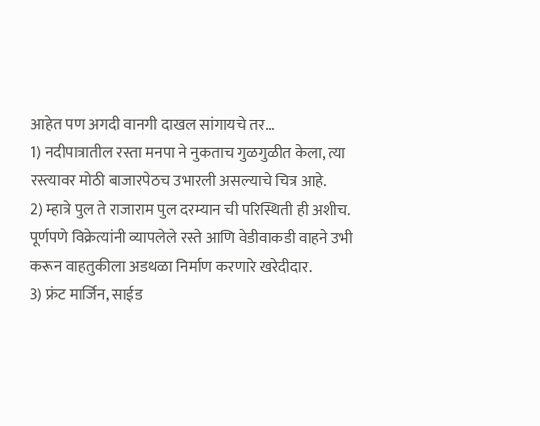आहेत पण अगदी वानगी दाखल सांगायचे तर…
1) नदीपात्रातील रस्ता मनपा ने नुकताच गुळगुळीत केला, त्या रस्त्यावर मोठी बाजारपेठच उभारली असल्याचे चित्र आहे.
2) म्हात्रे पुल ते राजाराम पुल दरम्यान ची परिस्थिती ही अशीच. पूर्णपणे विक्रेत्यांनी व्यापलेले रस्ते आणि वेडीवाकडी वाहने उभी करून वाहतुकीला अडथळा निर्माण करणारे खरेदीदार.
3) फ्रंट मार्जिन, साईड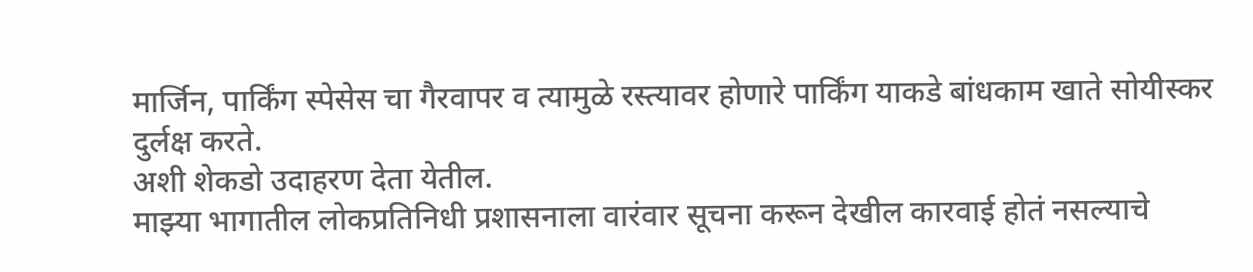मार्जिन, पार्किंग स्पेसेस चा गैरवापर व त्यामुळे रस्त्यावर होणारे पार्किंग याकडे बांधकाम खाते सोयीस्कर दुर्लक्ष करते.
अशी शेकडो उदाहरण देता येतील.
माझ्या भागातील लोकप्रतिनिधी प्रशासनाला वारंवार सूचना करून देखील कारवाई होतं नसल्याचे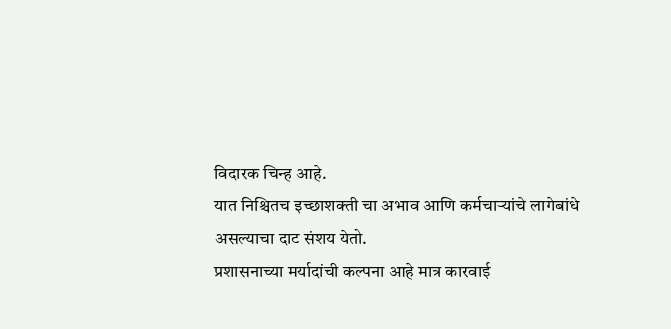विदारक चिन्ह आहे.
यात निश्चितच इच्छाशक्ती चा अभाव आणि कर्मचाऱ्यांचे लागेबांधे असल्याचा दाट संशय येतो.
प्रशासनाच्या मर्यादांची कल्पना आहे मात्र कारवाई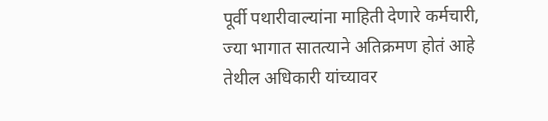पूर्वी पथारीवाल्यांना माहिती देणारे कर्मचारी, ज्या भागात सातत्याने अतिक्रमण होतं आहे तेथील अधिकारी यांच्यावर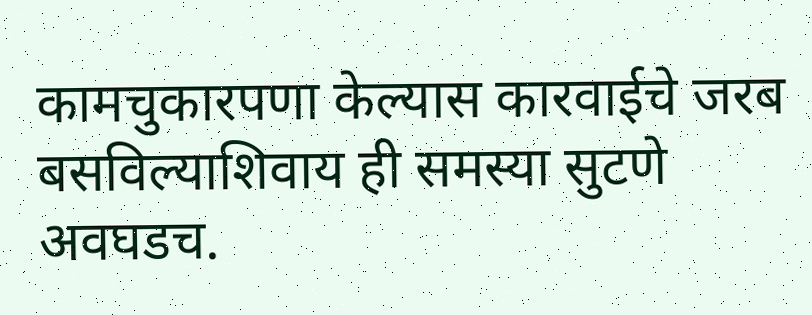कामचुकारपणा केल्यास कारवाईचे जरब बसविल्याशिवाय ही समस्या सुटणे अवघडच.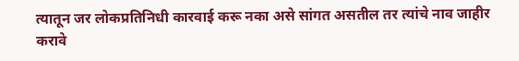त्यातून जर लोकप्रतिनिधी कारवाई करू नका असे सांगत असतील तर त्यांचे नाव जाहीर करावे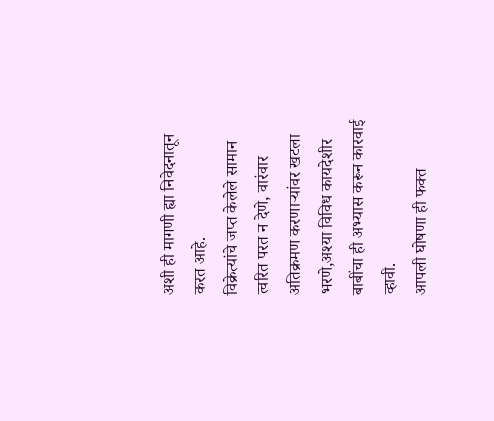अशी ही मागणी ह्या निवेदनातून करत आहे.
विक्रेत्यांचे जप्त केलेले सामान त्वरित परत न देणे, वारंवार अतिक्रमण करणाऱ्यांवर खटला भरणे,अश्या विविध कायदेशीर बाबींचा ही अभ्यास करून कारवाई व्हावी.
आपली घोषणा ही फक्त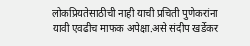लोकप्रियतेसाठीची नाही याची प्रचिती पुणेकरांना यावी एवढीच माफक अपेक्षा.असे संदीप खर्डेकर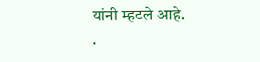यांनी म्हटले आहे.
.